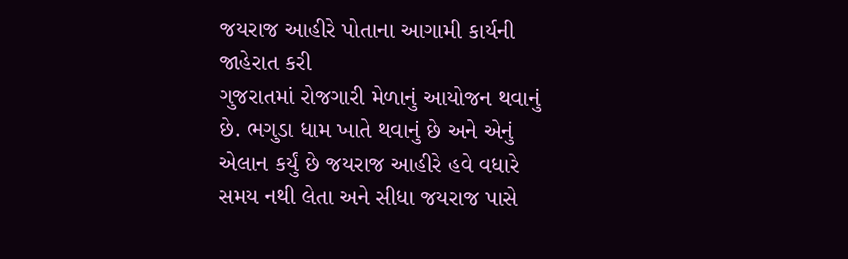જયરાજ આહીરે પોતાના આગામી કાર્યની જાહેરાત કરી
ગુજરાતમાં રોજગારી મેળાનું આયોજન થવાનું છે. ભગુડા ધામ ખાતે થવાનું છે અને એનું એલાન કર્યું છે જયરાજ આહીરે હવે વધારે સમય નથી લેતા અને સીધા જયરાજ પાસે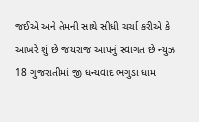જઈએ અને તેમની સાથે સીધી ચર્ચા કરીએ કે આખરે શું છે જયરાજ આપનું સ્વાગત છે ન્યુઝ 18 ગુજરાતીમાં જી ધન્યવાદ ભગુડા ધામ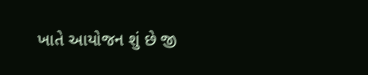ખાતે આયોજન શું છે જી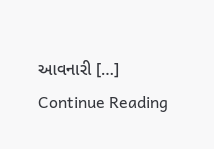આવનારી […]
Continue Reading